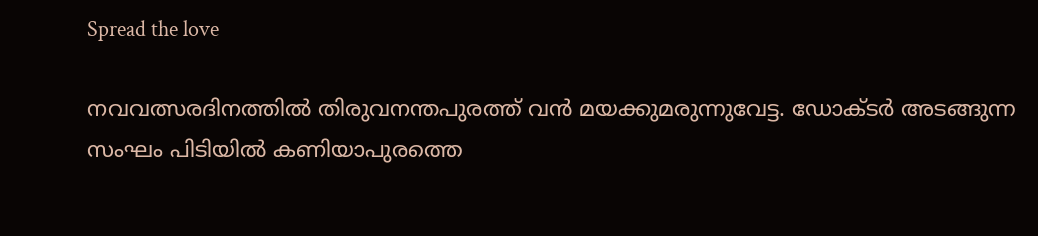Spread the love

നവവത്സരദിനത്തില്‍ തിരുവനന്തപുരത്ത് വന്‍ മയക്കുമരുന്നുവേട്ട. ഡോക്ടര്‍ അടങ്ങുന്ന സംഘം പിടിയില്‍ കണിയാപുരത്തെ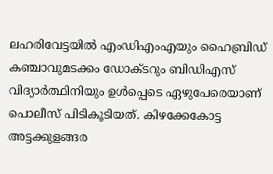ലഹരിവേട്ടയില്‍ എംഡിഎംഎയും ഹൈബ്രിഡ് കഞ്ചാവുമടക്കം ഡോക്ടറും ബിഡിഎസ് വിദ്യാര്‍ത്ഥിനിയും ഉള്‍പ്പെടെ ഏഴുപേരെയാണ് പൊലീസ് പിടികൂടിയത്. കിഴക്കേകോട്ട അട്ടക്കുളങ്ങര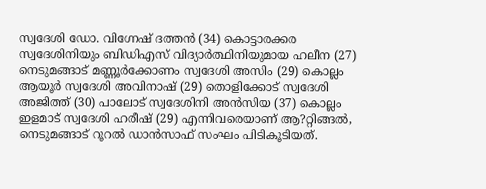സ്വദേശി ഡോ. വിഗ്നേഷ് ദത്തന്‍ (34) കൊട്ടാരക്കര സ്വദേശിനിയും ബിഡിഎസ് വിദ്യാര്‍ത്ഥിനിയുമായ ഹലീന (27) നെടുമങ്ങാട് മണ്ണൂര്‍ക്കോണം സ്വദേശി അസിം (29) കൊല്ലം ആയൂര്‍ സ്വദേശി അവിനാഷ് (29) തൊളിക്കോട് സ്വദേശി അജിത്ത് (30) പാലോട് സ്വദേശിനി അന്‍സിയ (37) കൊല്ലം ഇളമാട് സ്വദേശി ഹരീഷ് (29) എന്നിവരെയാണ് ആ?റ്റിങ്ങല്‍, നെടുമങ്ങാട് റൂറല്‍ ഡാന്‍സാഫ് സംഘം പിടികൂടിയത്.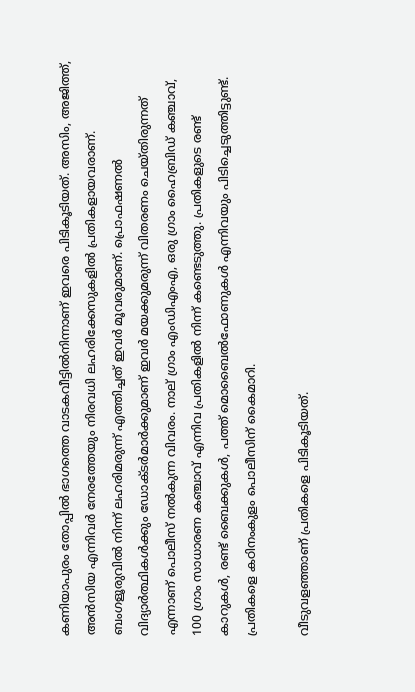കണിയാപുരം തോപ്പില്‍ ഭാഗത്തെ വാടകവീട്ടില്‍നിന്നാണ് ഇവരെ പിടികൂടിയത്. അസിം, അജിത്ത്, അന്‍സിയ എന്നിവര്‍ നേരത്തേയും നിരവധി ലഹരിക്കേസുകളില്‍ പ്രതികളായവരാണ്. ബംഗളൂരുവില്‍ നിന്ന് ലഹരിമരുന്ന് എത്തിച്ചത് ഇവര്‍ മൂവരുമാണ്. പ്രൊഫഷണല്‍ വിദ്യാര്‍ത്ഥികള്‍ക്കും ഡോക്ടര്‍മാര്‍ക്കുമാണ് ഇവര്‍ മയക്കുമരുന്ന് വിതരണം ചെയ്തിരുന്നത് എന്നാണ് പൊലീസ് നല്‍കുന്ന വിവരം. നാല് ഗ്രാം എംഡിഎംഎ, ഒരു ഗ്രാം ഹൈബ്രിഡ് കഞ്ചാവ്, 100 ഗ്രാം സാധാരണ കഞ്ചാവ് എന്നിവ പ്രതികളില്‍ നിന്ന് കണ്ടെടുത്തു. പ്രതികളുടെ രണ്ട് കാറുകള്‍, രണ്ട് ബൈക്കുകള്‍, പത്ത് മൊബൈല്‍ഫോണുകള്‍ എന്നിവയും പിടിച്ചെടുത്തിട്ടുണ്ട്. പ്രതികളെ കഠിനംകുളം പൊലീസിന് കൈമാറി.

വീടുവളഞ്ഞാണ് പ്രതികളെ പിടികൂടിയത്.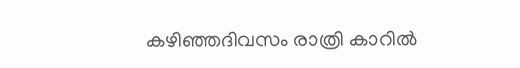കഴിഞ്ഞദിവസം രാത്രി കാറില്‍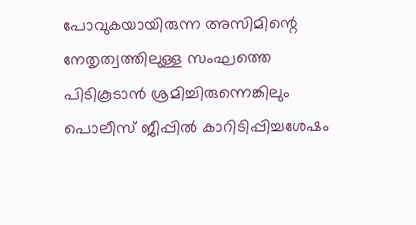പോവുകയായിരുന്ന അസിമിന്റെ നേതൃത്വത്തിലുള്ള സംഘത്തെ പിടികൂടാന്‍ ശ്രമിച്ചിരുന്നെങ്കിലും പൊലീസ് ജീപ്പില്‍ കാറിടിപ്പിച്ചശേഷം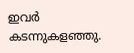ഇവര്‍ കടന്നുകളഞ്ഞു.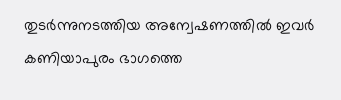തുടര്‍ന്നുനടത്തിയ അന്വേഷണത്തില്‍ ഇവര്‍ കണിയാപുരം ഭാഗത്തെ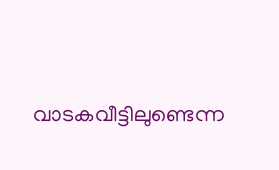വാടകവീട്ടിലുണ്ടെന്ന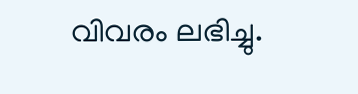വിവരം ലഭിച്ചു.